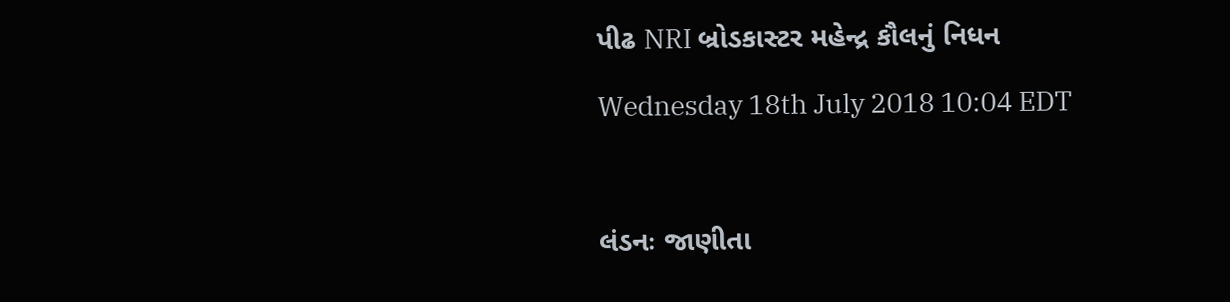પીઢ NRI બ્રોડકાસ્ટર મહેન્દ્ર કૌલનું નિધન

Wednesday 18th July 2018 10:04 EDT



લંડનઃ જાણીતા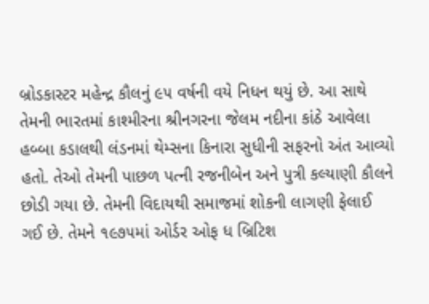બ્રોડકાસ્ટર મહેન્દ્ર કૌલનું ૯૫ વર્ષની વયે નિધન થયું છે. આ સાથે તેમની ભારતમાં કાશ્મીરના શ્રીનગરના જેલમ નદીના કાંઠે આવેલા હબ્બા કડાલથી લંડનમાં થેમ્સના કિનારા સુધીની સફરનો અંત આવ્યો હતો. તેઓ તેમની પાછળ પત્ની રજનીબેન અને પુત્રી કલ્યાણી કૌલને છોડી ગયા છે. તેમની વિદાયથી સમાજમાં શોકની લાગણી ફેલાઈ ગઈ છે. તેમને ૧૯૭૫માં ઓર્ડર ઓફ ધ બ્રિટિશ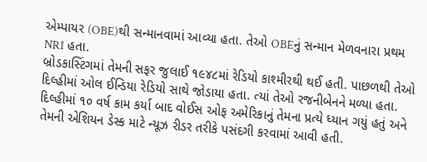એમ્પાયર (OBE)થી સન્માનવામાં આવ્યા હતા. તેઓ OBEનું સન્માન મેળવનારા પ્રથમ NRI હતા.
બ્રોડકાસ્ટિંગમાં તેમની સફર જુલાઈ ૧૯૪૮માં રેડિયો કાશ્મીરથી થઈ હતી. પાછળથી તેઓ દિલ્હીમાં ઓલ ઈન્ડિયા રેડિયો સાથે જોડાયા હતા. ત્યાં તેઓ રજનીબેનને મળ્યા હતા. દિલ્હીમાં ૧૦ વર્ષ કામ કર્યા બાદ વોઈસ ઓફ અમેરિકાનું તેમના પ્રત્યે ધ્યાન ગયું હતું અને તેમની એશિયન ડેસ્ક માટે ન્યૂઝ રીડર તરીકે પસંદગી કરવામાં આવી હતી.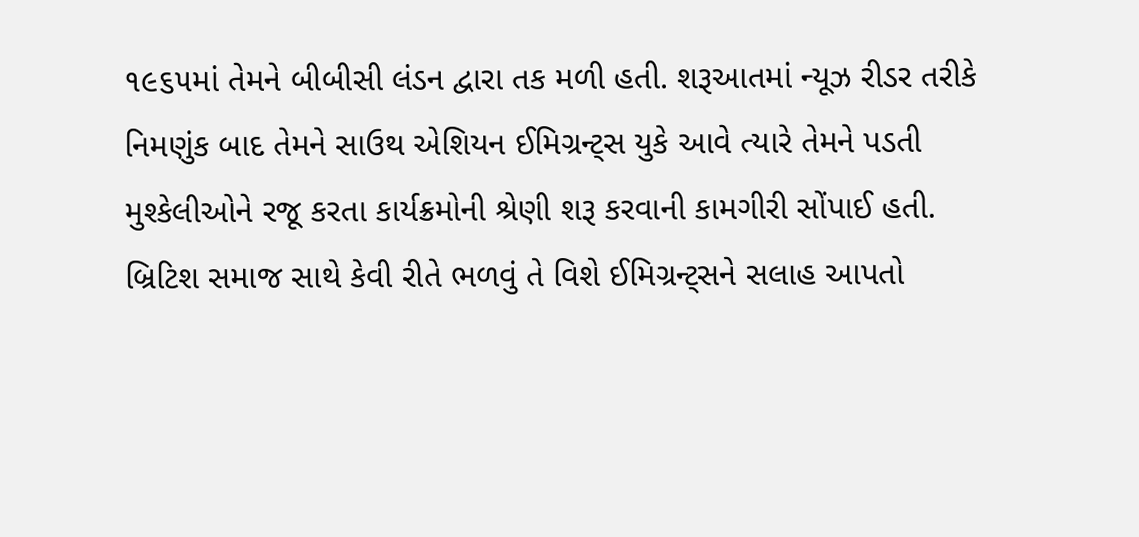૧૯૬૫માં તેમને બીબીસી લંડન દ્વારા તક મળી હતી. શરૂઆતમાં ન્યૂઝ રીડર તરીકે નિમણુંક બાદ તેમને સાઉથ એશિયન ઈમિગ્રન્ટ્સ યુકે આવે ત્યારે તેમને પડતી મુશ્કેલીઓને રજૂ કરતા કાર્યક્રમોની શ્રેણી શરૂ કરવાની કામગીરી સોંપાઈ હતી. બ્રિટિશ સમાજ સાથે કેવી રીતે ભળવું તે વિશે ઈમિગ્રન્ટ્સને સલાહ આપતો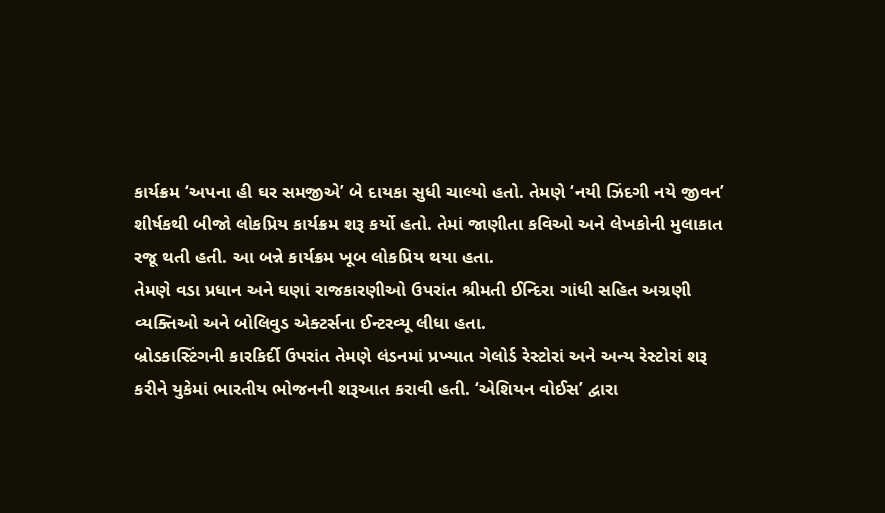કાર્યક્રમ ‘અપના હી ઘર સમજીએ’ બે દાયકા સુધી ચાલ્યો હતો. તેમણે ‘નયી ઝિંદગી નયે જીવન’ શીર્ષકથી બીજો લોકપ્રિય કાર્યક્રમ શરૂ કર્યો હતો. તેમાં જાણીતા કવિઓ અને લેખકોની મુલાકાત રજૂ થતી હતી. આ બન્ને કાર્યક્રમ ખૂબ લોકપ્રિય થયા હતા.
તેમણે વડા પ્રધાન અને ઘણાં રાજકારણીઓ ઉપરાંત શ્રીમતી ઈન્દિરા ગાંધી સહિત અગ્રણી વ્યક્તિઓ અને બોલિવુડ એક્ટર્સના ઈન્ટરવ્યૂ લીધા હતા.
બ્રોડકાસ્ટિંગની કારકિર્દી ઉપરાંત તેમણે લંડનમાં પ્રખ્યાત ગેલોર્ડ રેસ્ટોરાં અને અન્ય રેસ્ટોરાં શરૂ કરીને યુકેમાં ભારતીય ભોજનની શરૂઆત કરાવી હતી. ‘એશિયન વોઈસ’ દ્વારા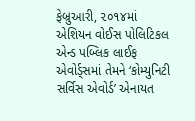ફેબ્રુઆરી, ૨૦૧૪માં એશિયન વોઈસ પોલિટિકલ એન્ડ પબ્લિક લાઈફ એવોર્ડ્સમાં તેમને ‘કોમ્યુનિટી સર્વિસ એવોર્ડ’ એનાયત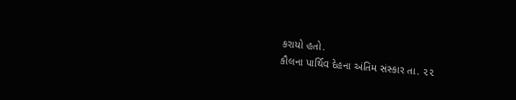કરાયો હતો.
કૌલના પાર્થિવ દેહના અંતિમ સંસ્કાર તા. ૨૨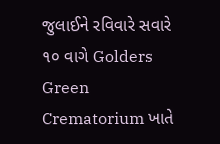જુલાઈને રવિવારે સવારે ૧૦ વાગે Golders Green Crematorium ખાતે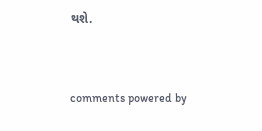થશે.


comments powered by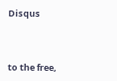Disqus



to the free,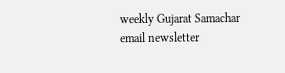weekly Gujarat Samachar email newsletter